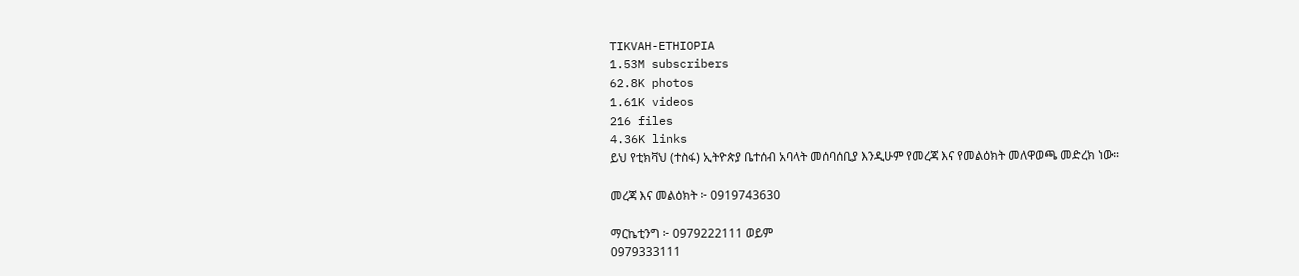TIKVAH-ETHIOPIA
1.53M subscribers
62.8K photos
1.61K videos
216 files
4.36K links
ይህ የቲክቫህ (ተስፋ) ኢትዮጵያ ቤተሰብ አባላት መሰባሰቢያ እንዲሁም የመረጃ እና የመልዕክት መለዋወጫ መድረክ ነው።

መረጃ እና መልዕክት ፦ 0919743630

ማርኬቲንግ ፦ 0979222111 ወይም
0979333111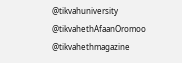@tikvahuniversity
@tikvahethAfaanOromoo
@tikvahethmagazine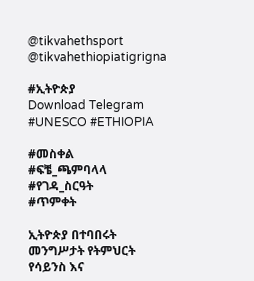@tikvahethsport
@tikvahethiopiatigrigna

#ኢትዮጵያ
Download Telegram
#UNESCO #ETHIOPIA

#መስቀል
#ፍቼ_ጫምባላላ
#የገዳ_ስርዓት
#ጥምቀት

ኢትዮጵያ በተባበሩት መንግሥታት የትምህርት የሳይንስ እና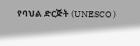የባህል ድርጅት (UNESCO )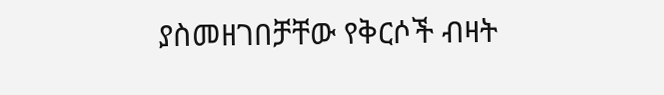ያስመዘገበቻቸው የቅርሶች ብዛት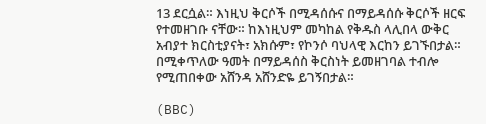13 ደርሷል። እነዚህ ቅርሶች በሚዳሰሱና በማይዳሰሱ ቅርሶች ዘርፍ የተመዘገቡ ናቸው። ከእነዚህም መካከል የቅዱስ ላሊበላ ውቅር አብያተ ክርስቲያናት፣ አክሱም፣ የኮንሶ ባህላዊ እርከን ይገኙበታል። በሚቀጥለው ዓመት በማይዳሰስ ቅርስነት ይመዘገባል ተብሎ የሚጠበቀው አሸንዳ አሸንድዬ ይገኝበታል።

(BBC)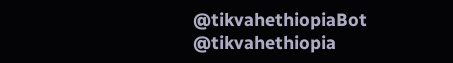@tikvahethiopiaBot @tikvahethiopia